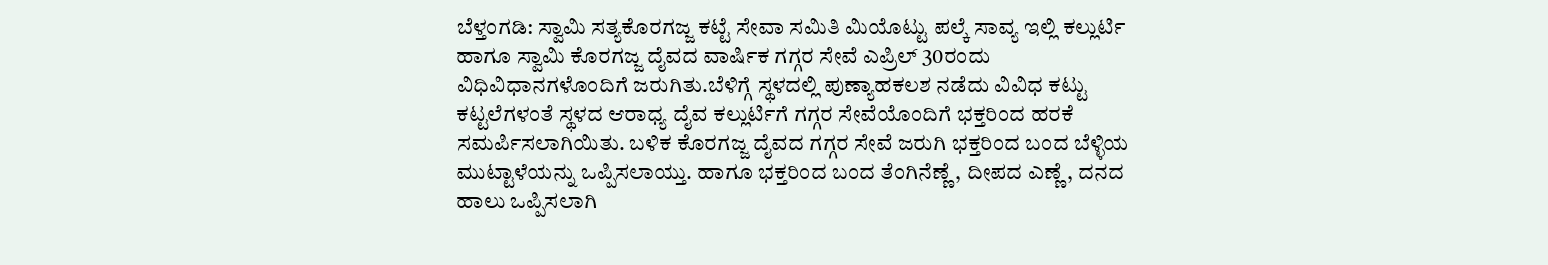ಬೆಳ್ತಂಗಡಿ: ಸ್ವಾಮಿ ಸತ್ಯಕೊರಗಜ್ಜ ಕಟ್ಟೆ ಸೇವಾ ಸಮಿತಿ ಮಿಯೊಟ್ಟು ಪಲ್ಕೆ ಸಾವ್ಯ ಇಲ್ಲಿ ಕಲ್ಲುರ್ಟಿ ಹಾಗೂ ಸ್ವಾಮಿ ಕೊರಗಜ್ಜ ದೈವದ ವಾರ್ಷಿಕ ಗಗ್ಗರ ಸೇವೆ ಎಪ್ರಿಲ್ 30ರಂದು ವಿಧಿವಿಧಾನಗಳೊಂದಿಗೆ ಜರುಗಿತು.ಬೆಳಿಗ್ಗೆ ಸ್ಥಳದಲ್ಲಿ ಪುಣ್ಯಾಹಕಲಶ ನಡೆದು ವಿವಿಧ ಕಟ್ಟು ಕಟ್ಟಲೆಗಳಂತೆ ಸ್ಥಳದ ಆರಾಧ್ಯ ದೈವ ಕಲ್ಲುರ್ಟಿಗೆ ಗಗ್ಗರ ಸೇವೆಯೊಂದಿಗೆ ಭಕ್ತರಿಂದ ಹರಕೆ ಸಮರ್ಪಿಸಲಾಗಿಯಿತು. ಬಳಿಕ ಕೊರಗಜ್ಜ ದೈವದ ಗಗ್ಗರ ಸೇವೆ ಜರುಗಿ ಭಕ್ತರಿಂದ ಬಂದ ಬೆಳ್ಳಿಯ ಮುಟ್ಟಾಳೆಯನ್ನು ಒಪ್ಪಿಸಲಾಯ್ತು. ಹಾಗೂ ಭಕ್ತರಿಂದ ಬಂದ ತೆಂಗಿನೆಣ್ಣೆ, ದೀಪದ ಎಣ್ಣೆ, ದನದ ಹಾಲು ಒಪ್ಪಿಸಲಾಗಿ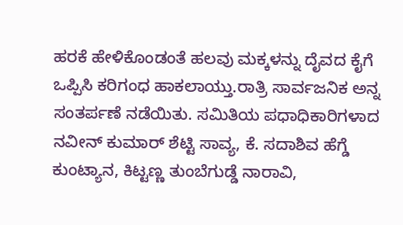ಹರಕೆ ಹೇಳಿಕೊಂಡಂತೆ ಹಲವು ಮಕ್ಕಳನ್ನು ದೈವದ ಕೈಗೆ ಒಪ್ಪಿಸಿ ಕರಿಗಂಧ ಹಾಕಲಾಯ್ತು.ರಾತ್ರಿ ಸಾರ್ವಜನಿಕ ಅನ್ನ ಸಂತರ್ಪಣೆ ನಡೆಯಿತು. ಸಮಿತಿಯ ಪಧಾಧಿಕಾರಿಗಳಾದ ನವೀನ್ ಕುಮಾರ್ ಶೆಟ್ಟಿ ಸಾವ್ಯ, ಕೆ. ಸದಾಶಿವ ಹೆಗ್ಡೆ ಕುಂಟ್ಯಾನ, ಕಿಟ್ಟಣ್ಣ ತುಂಬೆಗುಡ್ಡೆ ನಾರಾವಿ,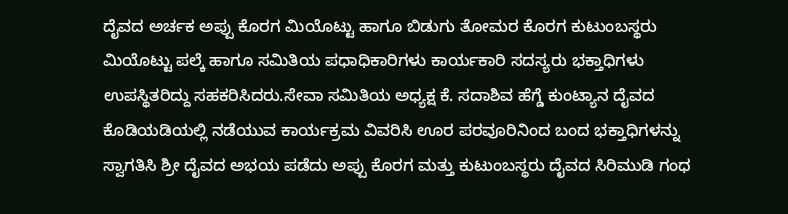ದೈವದ ಅರ್ಚಕ ಅಪ್ಪು ಕೊರಗ ಮಿಯೊಟ್ಟು ಹಾಗೂ ಬಿಡುಗು ತೋಮರ ಕೊರಗ ಕುಟುಂಬಸ್ಥರು ಮಿಯೊಟ್ಟು ಪಲ್ಕೆ ಹಾಗೂ ಸಮಿತಿಯ ಪಧಾಧಿಕಾರಿಗಳು ಕಾರ್ಯಕಾರಿ ಸದಸ್ಯರು ಭಕ್ತಾಧಿಗಳು ಉಪಸ್ಥಿತರಿದ್ದು ಸಹಕರಿಸಿದರು.ಸೇವಾ ಸಮಿತಿಯ ಅಧ್ಯಕ್ಷ ಕೆ. ಸದಾಶಿವ ಹೆಗ್ಡೆ ಕುಂಟ್ಯಾನ ದೈವದ ಕೊಡಿಯಡಿಯಲ್ಲಿ ನಡೆಯುವ ಕಾರ್ಯಕ್ರಮ ವಿವರಿಸಿ ಊರ ಪರವೂರಿನಿಂದ ಬಂದ ಭಕ್ತಾಧಿಗಳನ್ನು ಸ್ವಾಗತಿಸಿ ಶ್ರೀ ದೈವದ ಅಭಯ ಪಡೆದು ಅಪ್ಪು ಕೊರಗ ಮತ್ತು ಕುಟುಂಬಸ್ಥರು ದೈವದ ಸಿರಿಮುಡಿ ಗಂಧ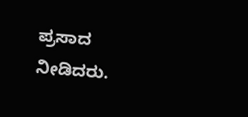ಪ್ರಸಾದ ನೀಡಿದರು.